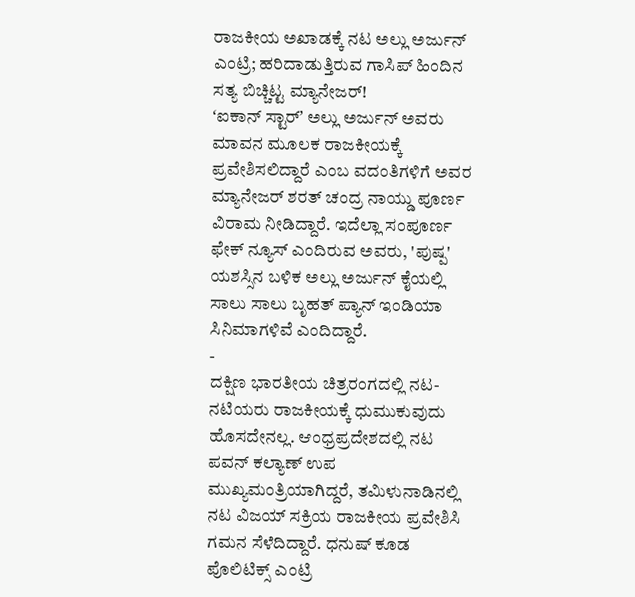ರಾಜಕೀಯ ಅಖಾಡಕ್ಕೆ ನಟ ಅಲ್ಲು ಅರ್ಜುನ್ ಎಂಟ್ರಿ; ಹರಿದಾಡುತ್ತಿರುವ ಗಾಸಿಪ್ ಹಿಂದಿನ ಸತ್ಯ ಬಿಚ್ಚಿಟ್ಟ ಮ್ಯಾನೇಜರ್!
ʻಐಕಾನ್ ಸ್ಟಾರ್ʼ ಅಲ್ಲು ಅರ್ಜುನ್ ಅವರು ಮಾವನ ಮೂಲಕ ರಾಜಕೀಯಕ್ಕೆ ಪ್ರವೇಶಿಸಲಿದ್ದಾರೆ ಎಂಬ ವದಂತಿಗಳಿಗೆ ಅವರ ಮ್ಯಾನೇಜರ್ ಶರತ್ ಚಂದ್ರ ನಾಯ್ಡು ಪೂರ್ಣ ವಿರಾಮ ನೀಡಿದ್ದಾರೆ. ಇದೆಲ್ಲಾ ಸಂಪೂರ್ಣ ಫೇಕ್ ನ್ಯೂಸ್ ಎಂದಿರುವ ಅವರು, 'ಪುಷ್ಪ' ಯಶಸ್ಸಿನ ಬಳಿಕ ಅಲ್ಲು ಅರ್ಜುನ್ ಕೈಯಲ್ಲಿ ಸಾಲು ಸಾಲು ಬೃಹತ್ ಪ್ಯಾನ್ ಇಂಡಿಯಾ ಸಿನಿಮಾಗಳಿವೆ ಎಂದಿದ್ದಾರೆ.
-
ದಕ್ಷಿಣ ಭಾರತೀಯ ಚಿತ್ರರಂಗದಲ್ಲಿ ನಟ-ನಟಿಯರು ರಾಜಕೀಯಕ್ಕೆ ಧುಮುಕುವುದು ಹೊಸದೇನಲ್ಲ. ಆಂಧ್ರಪ್ರದೇಶದಲ್ಲಿ ನಟ ಪವನ್ ಕಲ್ಯಾಣ್ ಉಪ ಮುಖ್ಯಮಂತ್ರಿಯಾಗಿದ್ದರೆ, ತಮಿಳುನಾಡಿನಲ್ಲಿ ನಟ ವಿಜಯ್ ಸಕ್ರಿಯ ರಾಜಕೀಯ ಪ್ರವೇಶಿಸಿ ಗಮನ ಸೆಳೆದಿದ್ದಾರೆ. ಧನುಷ್ ಕೂಡ ಪೊಲಿಟಿಕ್ಸ್ ಎಂಟ್ರಿ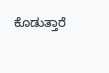ಕೊಡುತ್ತಾರೆ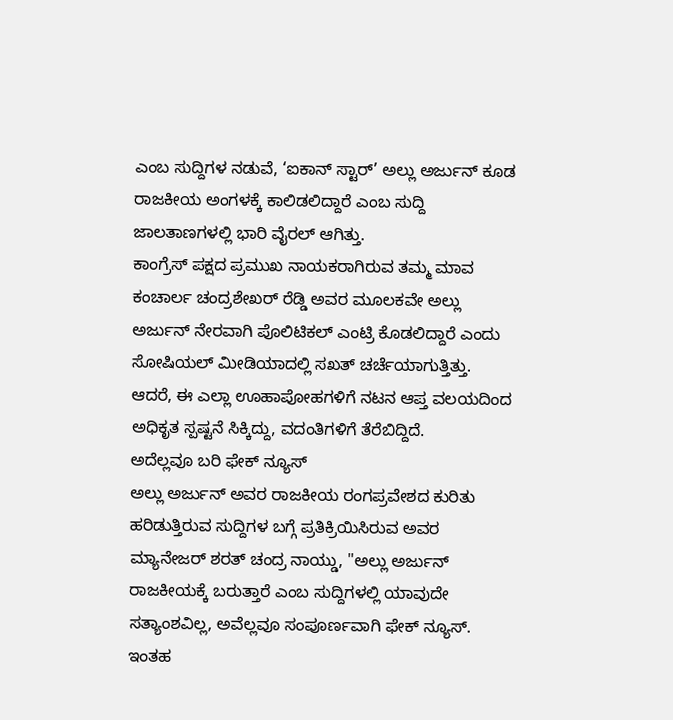ಎಂಬ ಸುದ್ದಿಗಳ ನಡುವೆ, ‘ಐಕಾನ್ ಸ್ಟಾರ್’ ಅಲ್ಲು ಅರ್ಜುನ್ ಕೂಡ ರಾಜಕೀಯ ಅಂಗಳಕ್ಕೆ ಕಾಲಿಡಲಿದ್ದಾರೆ ಎಂಬ ಸುದ್ದಿ ಜಾಲತಾಣಗಳಲ್ಲಿ ಭಾರಿ ವೈರಲ್ ಆಗಿತ್ತು.
ಕಾಂಗ್ರೆಸ್ ಪಕ್ಷದ ಪ್ರಮುಖ ನಾಯಕರಾಗಿರುವ ತಮ್ಮ ಮಾವ ಕಂಚಾರ್ಲ ಚಂದ್ರಶೇಖರ್ ರೆಡ್ಡಿ ಅವರ ಮೂಲಕವೇ ಅಲ್ಲು ಅರ್ಜುನ್ ನೇರವಾಗಿ ಪೊಲಿಟಿಕಲ್ ಎಂಟ್ರಿ ಕೊಡಲಿದ್ದಾರೆ ಎಂದು ಸೋಷಿಯಲ್ ಮೀಡಿಯಾದಲ್ಲಿ ಸಖತ್ ಚರ್ಚೆಯಾಗುತ್ತಿತ್ತು. ಆದರೆ, ಈ ಎಲ್ಲಾ ಊಹಾಪೋಹಗಳಿಗೆ ನಟನ ಆಪ್ತ ವಲಯದಿಂದ ಅಧಿಕೃತ ಸ್ಪಷ್ಟನೆ ಸಿಕ್ಕಿದ್ದು, ವದಂತಿಗಳಿಗೆ ತೆರೆಬಿದ್ದಿದೆ.
ಅದೆಲ್ಲವೂ ಬರಿ ಫೇಕ್ ನ್ಯೂಸ್
ಅಲ್ಲು ಅರ್ಜುನ್ ಅವರ ರಾಜಕೀಯ ರಂಗಪ್ರವೇಶದ ಕುರಿತು ಹರಿಡುತ್ತಿರುವ ಸುದ್ದಿಗಳ ಬಗ್ಗೆ ಪ್ರತಿಕ್ರಿಯಿಸಿರುವ ಅವರ ಮ್ಯಾನೇಜರ್ ಶರತ್ ಚಂದ್ರ ನಾಯ್ಡು, "ಅಲ್ಲು ಅರ್ಜುನ್ ರಾಜಕೀಯಕ್ಕೆ ಬರುತ್ತಾರೆ ಎಂಬ ಸುದ್ದಿಗಳಲ್ಲಿ ಯಾವುದೇ ಸತ್ಯಾಂಶವಿಲ್ಲ, ಅವೆಲ್ಲವೂ ಸಂಪೂರ್ಣವಾಗಿ ಫೇಕ್ ನ್ಯೂಸ್. ಇಂತಹ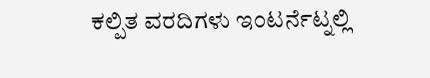ಕಲ್ಪಿತ ವರದಿಗಳು ಇಂಟರ್ನೆಟ್ನಲ್ಲಿ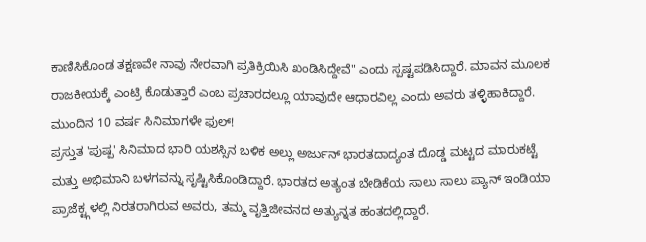ಕಾಣಿಸಿಕೊಂಡ ತಕ್ಷಣವೇ ನಾವು ನೇರವಾಗಿ ಪ್ರತಿಕ್ರಿಯಿಸಿ ಖಂಡಿಸಿದ್ದೇವೆ" ಎಂದು ಸ್ಪಷ್ಟಪಡಿಸಿದ್ದಾರೆ. ಮಾವನ ಮೂಲಕ ರಾಜಕೀಯಕ್ಕೆ ಎಂಟ್ರಿ ಕೊಡುತ್ತಾರೆ ಎಂಬ ಪ್ರಚಾರದಲ್ಲೂ ಯಾವುದೇ ಆಧಾರವಿಲ್ಲ ಎಂದು ಅವರು ತಳ್ಳಿಹಾಕಿದ್ದಾರೆ.
ಮುಂದಿನ 10 ವರ್ಷ ಸಿನಿಮಾಗಳೇ ಫುಲ್!
ಪ್ರಸ್ತುತ 'ಪುಷ್ಪ' ಸಿನಿಮಾದ ಭಾರಿ ಯಶಸ್ಸಿನ ಬಳಿಕ ಅಲ್ಲು ಅರ್ಜುನ್ ಭಾರತದಾದ್ಯಂತ ದೊಡ್ಡ ಮಟ್ಟದ ಮಾರುಕಟ್ಟೆ ಮತ್ತು ಅಭಿಮಾನಿ ಬಳಗವನ್ನು ಸೃಷ್ಟಿಸಿಕೊಂಡಿದ್ದಾರೆ. ಭಾರತದ ಅತ್ಯಂತ ಬೇಡಿಕೆಯ ಸಾಲು ಸಾಲು ಪ್ಯಾನ್ ಇಂಡಿಯಾ ಪ್ರಾಜೆಕ್ಟ್ಗಳಲ್ಲಿ ನಿರತರಾಗಿರುವ ಅವರು, ತಮ್ಮ ವೃತ್ತಿಜೀವನದ ಅತ್ಯುನ್ನತ ಹಂತದಲ್ಲಿದ್ದಾರೆ.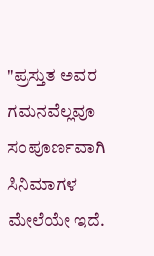"ಪ್ರಸ್ತುತ ಅವರ ಗಮನವೆಲ್ಲವೂ ಸಂಪೂರ್ಣವಾಗಿ ಸಿನಿಮಾಗಳ ಮೇಲೆಯೇ ಇದೆ.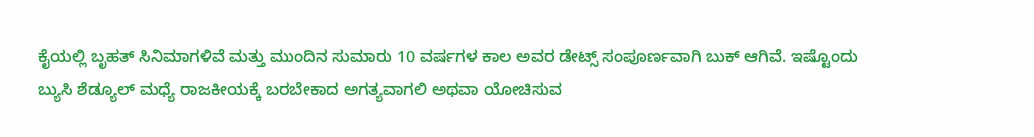ಕೈಯಲ್ಲಿ ಬೃಹತ್ ಸಿನಿಮಾಗಳಿವೆ ಮತ್ತು ಮುಂದಿನ ಸುಮಾರು 10 ವರ್ಷಗಳ ಕಾಲ ಅವರ ಡೇಟ್ಸ್ ಸಂಪೂರ್ಣವಾಗಿ ಬುಕ್ ಆಗಿವೆ. ಇಷ್ಟೊಂದು ಬ್ಯುಸಿ ಶೆಡ್ಯೂಲ್ ಮಧ್ಯೆ ರಾಜಕೀಯಕ್ಕೆ ಬರಬೇಕಾದ ಅಗತ್ಯವಾಗಲಿ ಅಥವಾ ಯೋಚಿಸುವ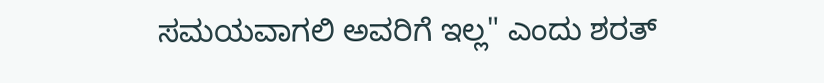ಸಮಯವಾಗಲಿ ಅವರಿಗೆ ಇಲ್ಲ" ಎಂದು ಶರತ್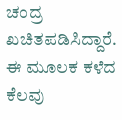ಚಂದ್ರ ಖಚಿತಪಡಿಸಿದ್ದಾರೆ. ಈ ಮೂಲಕ ಕಳೆದ ಕೆಲವು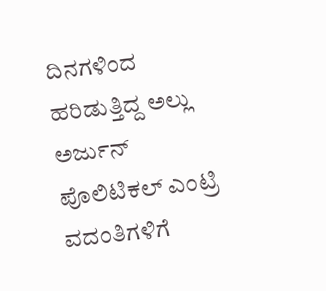ದಿನಗಳಿಂದ ಹರಿಡುತ್ತಿದ್ದ ಅಲ್ಲು ಅರ್ಜುನ್ ಪೊಲಿಟಿಕಲ್ ಎಂಟ್ರಿ ವದಂತಿಗಳಿಗೆ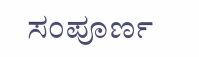ಸಂಪೂರ್ಣ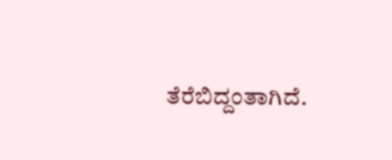ತೆರೆಬಿದ್ದಂತಾಗಿದೆ.